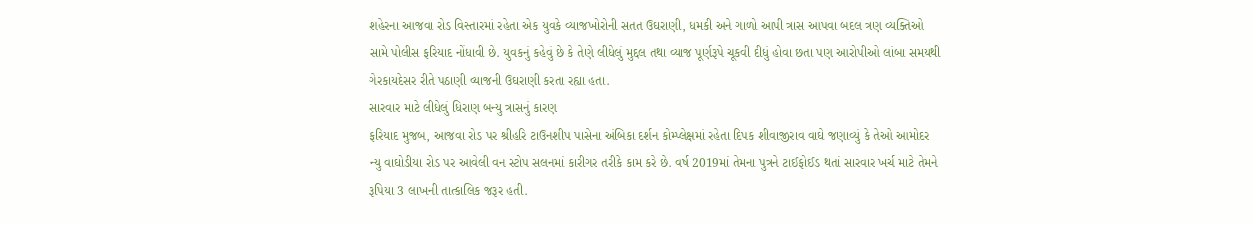શહેરના આજવા રોડ વિસ્તારમાં રહેતા એક યુવકે વ્યાજખોરોની સતત ઉઘરાણી, ધમકી અને ગાળો આપી ત્રાસ આપવા બદલ ત્રણ વ્યક્તિઓ સામે પોલીસ ફરિયાદ નોંધાવી છે. યુવકનું કહેવું છે કે તેણે લીધેલું મુદ્દલ તથા વ્યાજ પૂર્ણરૂપે ચૂકવી દીધું હોવા છતા પણ આરોપીઓ લાંબા સમયથી ગેરકાયદેસર રીતે પઠાણી વ્યાજની ઉઘરાણી કરતા રહ્યા હતા.
સારવાર માટે લીધેલું ધિરાણ બન્યુ ત્રાસનું કારણ
ફરિયાદ મુજબ, આજવા રોડ પર શ્રીહરિ ટાઉનશીપ પાસેના અંબિકા દર્શન કોમ્પ્લેક્ષમાં રહેતા દિપક શીવાજીરાવ વાઘે જણાવ્યું કે તેઓ આમોદર ન્યુ વાઘોડીયા રોડ પર આવેલી વન સ્ટોપ સલનમાં કારીગર તરીકે કામ કરે છે. વર્ષ 2019માં તેમના પુત્રને ટાઈફોઈડ થતાં સારવાર ખર્ચ માટે તેમને રૂપિયા 3 લાખની તાત્કાલિક જરૂર હતી.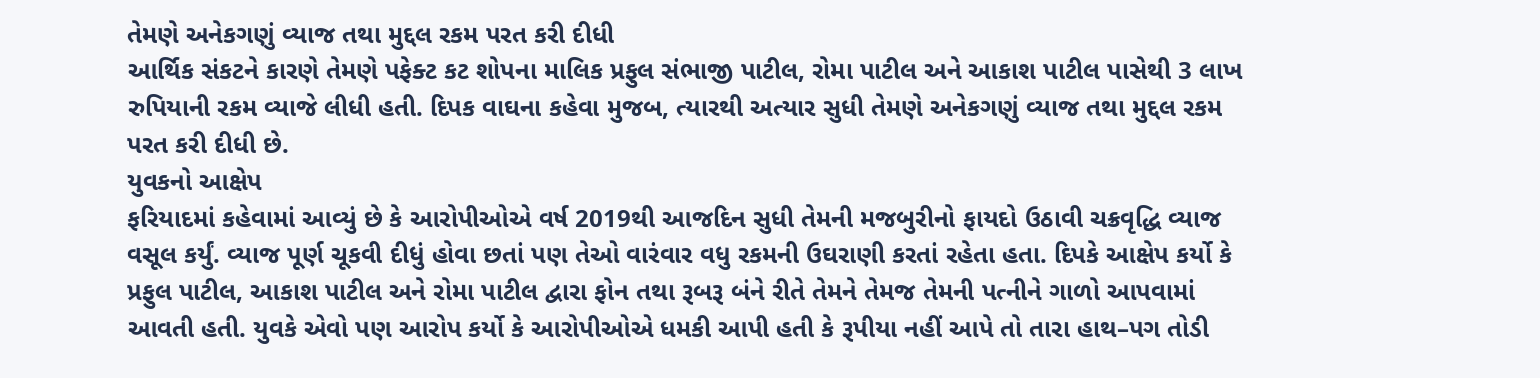તેમણે અનેકગણું વ્યાજ તથા મુદ્દલ રકમ પરત કરી દીધી
આર્થિક સંકટને કારણે તેમણે પફેક્ટ કટ શોપના માલિક પ્રફુલ સંભાજી પાટીલ, રોમા પાટીલ અને આકાશ પાટીલ પાસેથી 3 લાખ રુપિયાની રકમ વ્યાજે લીધી હતી. દિપક વાઘના કહેવા મુજબ, ત્યારથી અત્યાર સુધી તેમણે અનેકગણું વ્યાજ તથા મુદ્દલ રકમ પરત કરી દીધી છે.
યુવકનો આક્ષેપ
ફરિયાદમાં કહેવામાં આવ્યું છે કે આરોપીઓએ વર્ષ 2019થી આજદિન સુધી તેમની મજબુરીનો ફાયદો ઉઠાવી ચક્રવૃદ્ધિ વ્યાજ વસૂલ કર્યું. વ્યાજ પૂર્ણ ચૂકવી દીધું હોવા છતાં પણ તેઓ વારંવાર વધુ રકમની ઉઘરાણી કરતાં રહેતા હતા. દિપકે આક્ષેપ કર્યો કે પ્રફુલ પાટીલ, આકાશ પાટીલ અને રોમા પાટીલ દ્વારા ફોન તથા રૂબરૂ બંને રીતે તેમને તેમજ તેમની પત્નીને ગાળો આપવામાં આવતી હતી. યુવકે એવો પણ આરોપ કર્યો કે આરોપીઓએ ધમકી આપી હતી કે રૂપીયા નહીં આપે તો તારા હાથ–પગ તોડી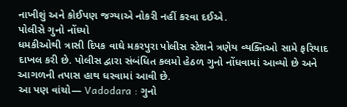નાખીશું અને કોઈપણ જગ્યાએ નોકરી નહીં કરવા દઈએ.
પોલીસે ગુનો નોંધ્યો
ધમકીઓથી ત્રાસી દિપક વાઘે મકરપુરા પોલીસ સ્ટેશને ત્રણેય વ્યક્તિઓ સામે ફરિયાદ દાખલ કરી છે. પોલીસ દ્વારા સંબંધિત કલમો હેઠળ ગુનો નોંધવામાં આવ્યો છે અને આગળની તપાસ હાથ ધરવામાં આવી છે.
આ પણ વાંચો— Vadodara : ગુનો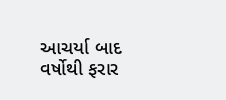આચર્યા બાદ વર્ષોથી ફરાર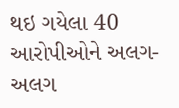થઇ ગયેલા 40 આરોપીઓને અલગ-અલગ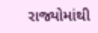રાજ્યોમાંથી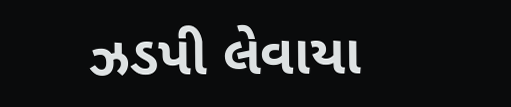ઝડપી લેવાયા